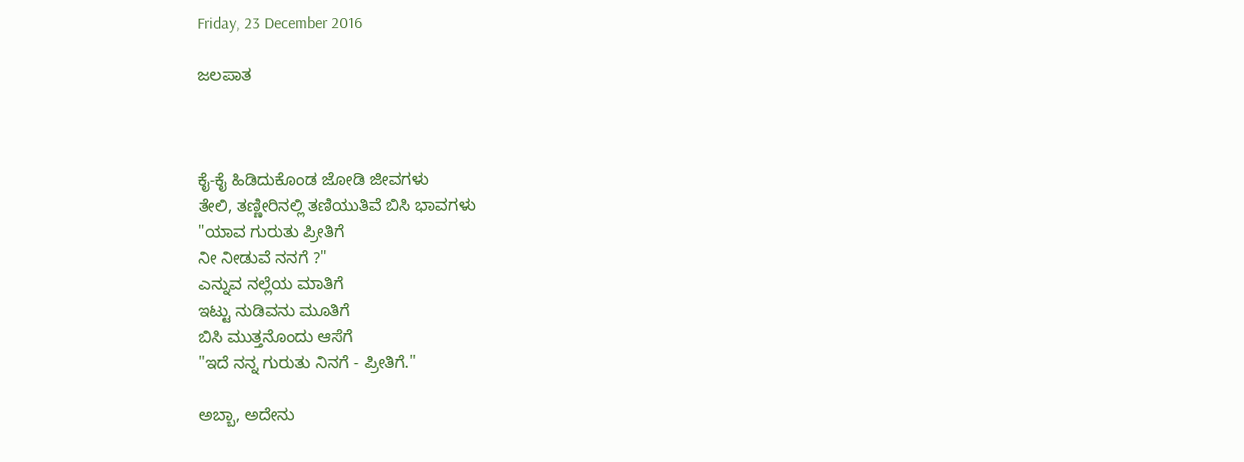Friday, 23 December 2016

ಜಲಪಾತ



ಕೈ-ಕೈ ಹಿಡಿದುಕೊಂಡ ಜೋಡಿ ಜೀವಗಳು
ತೇಲಿ, ತಣ್ಣೀರಿನಲ್ಲಿ ತಣಿಯುತಿವೆ ಬಿಸಿ ಭಾವಗಳು
"ಯಾವ ಗುರುತು ಪ್ರೀತಿಗೆ
ನೀ ನೀಡುವೆ ನನಗೆ ?"
ಎನ್ನುವ ನಲ್ಲೆಯ ಮಾತಿಗೆ
ಇಟ್ಟು ನುಡಿವನು ಮೂತಿಗೆ
ಬಿಸಿ ಮುತ್ತನೊಂದು ಆಸೆಗೆ
"ಇದೆ ನನ್ನ ಗುರುತು ನಿನಗೆ - ಪ್ರೀತಿಗೆ."

ಅಬ್ಬಾ, ಅದೇನು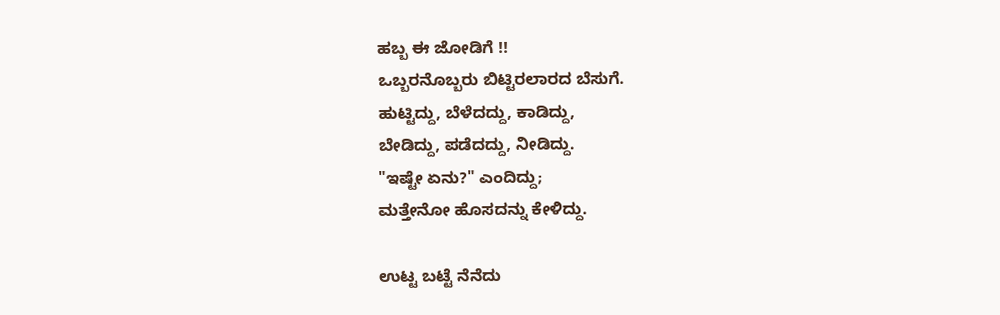ಹಬ್ಬ ಈ ಜೋಡಿಗೆ !!
ಒಬ್ಬರನೊಬ್ಬರು ಬಿಟ್ಟಿರಲಾರದ ಬೆಸುಗೆ.
ಹುಟ್ಟಿದ್ದು, ಬೆಳೆದದ್ದು, ಕಾಡಿದ್ದು,
ಬೇಡಿದ್ದು, ಪಡೆದದ್ದು, ನೀಡಿದ್ದು.
"ಇಷ್ಟೇ ಏನು?" ಎಂದಿದ್ದು;
ಮತ್ತೇನೋ ಹೊಸದನ್ನು ಕೇಳಿದ್ದು.

ಉಟ್ಟ ಬಟ್ಟೆ ನೆನೆದು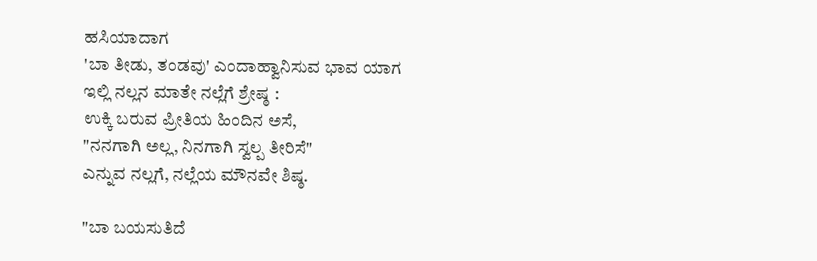ಹಸಿಯಾದಾಗ
'ಬಾ ತೀಡು, ತಂಡವು' ಎಂದಾಹ್ವಾನಿಸುವ ಭಾವ ಯಾಗ
ಇಲ್ಲಿ ನಲ್ಲನ ಮಾತೇ ನಲ್ಲೆಗೆ ಶ್ರೇಷ್ಠ :
ಉಕ್ಕಿ ಬರುವ ಪ್ರೀತಿಯ ಹಿಂದಿನ ಅಸೆ,
"ನನಗಾಗಿ ಅಲ್ಲ, ನಿನಗಾಗಿ ಸ್ವಲ್ಪ ತೀರಿಸೆ"
ಎನ್ನುವ ನಲ್ಲಗೆ, ನಲ್ಲೆಯ ಮೌನವೇ ಶಿಷ್ಠ.

"ಬಾ ಬಯಸುತಿದೆ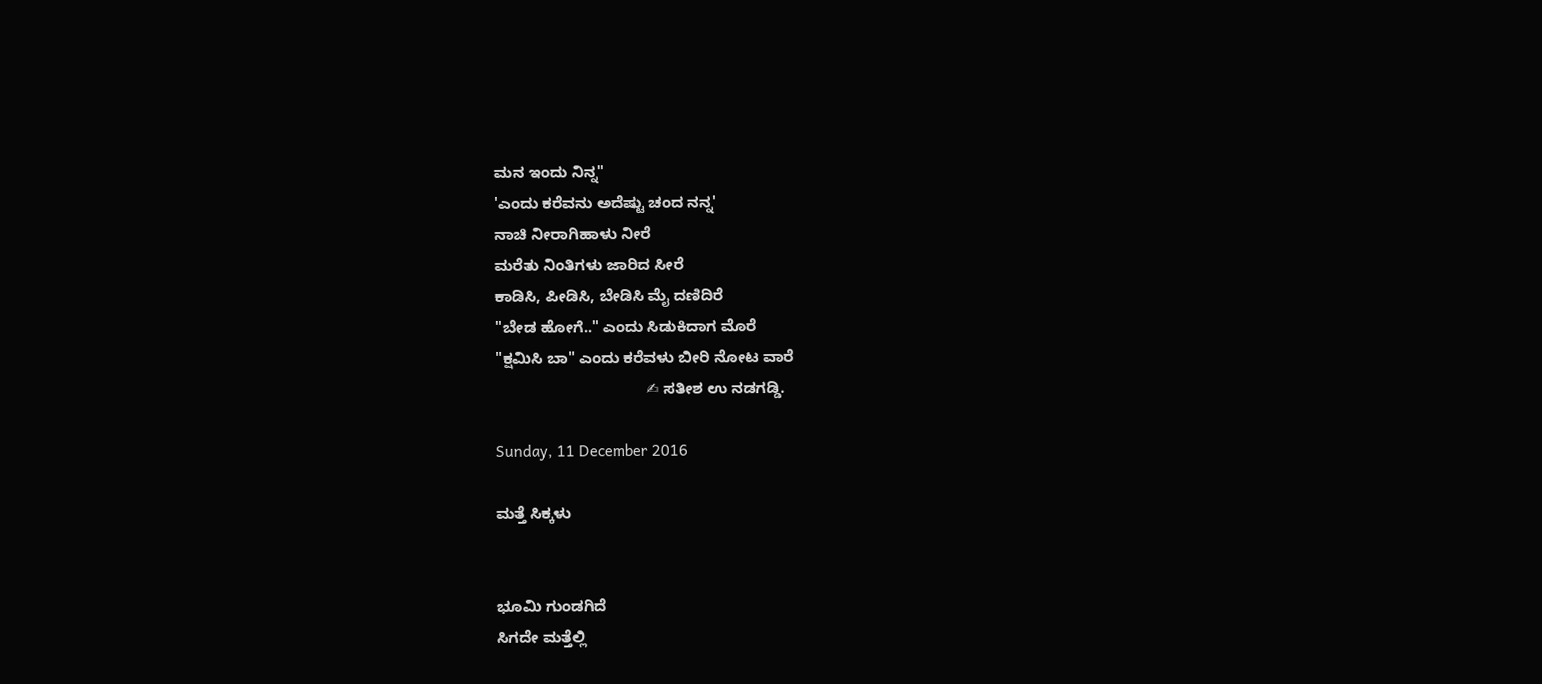ಮನ ಇಂದು ನಿನ್ನ"
'ಎಂದು ಕರೆವನು ಅದೆಷ್ಟು ಚಂದ ನನ್ನ'
ನಾಚಿ ನೀರಾಗಿಹಾಳು ನೀರೆ
ಮರೆತು ನಿಂತಿಗಳು ಜಾರಿದ ಸೀರೆ
ಕಾಡಿಸಿ, ಪೀಡಿಸಿ, ಬೇಡಿಸಿ ಮೈ ದಣಿದಿರೆ
"ಬೇಡ ಹೋಗೆ.." ಎಂದು ಸಿಡುಕಿದಾಗ ಮೊರೆ
"ಕ್ಷಮಿಸಿ ಬಾ" ಎಂದು ಕರೆವಳು ಬೀರಿ ನೋಟ ವಾರೆ
                                   ✍ ಸತೀಶ ಉ ನಡಗಡ್ಡಿ.

Sunday, 11 December 2016

ಮತ್ತೆ ಸಿಕ್ಕಳು


ಭೂಮಿ ಗುಂಡಗಿದೆ
ಸಿಗದೇ ಮತ್ತೆಲ್ಲಿ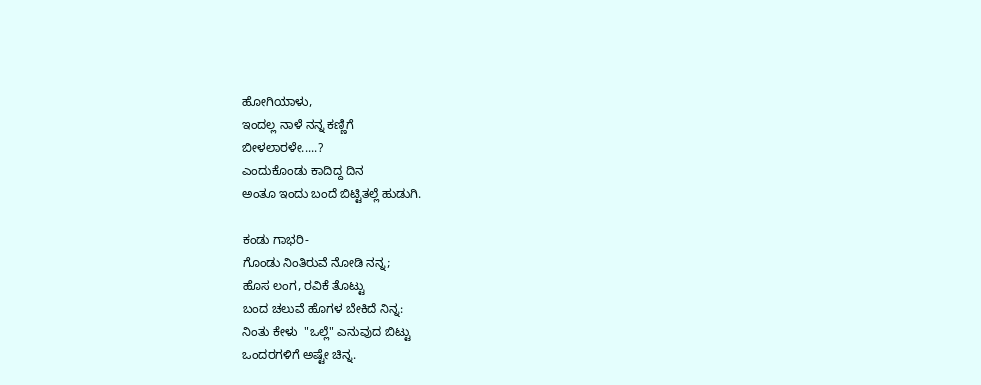ಹೋಗಿಯಾಳು,
ಇಂದಲ್ಲ ನಾಳೆ ನನ್ನ ಕಣ್ಣಿಗೆ
ಬೀಳಲಾರಳೇ.....?
ಎಂದುಕೊಂಡು ಕಾದಿದ್ದ ದಿನ
ಅಂತೂ ಇಂದು ಬಂದೆ ಬಿಟ್ಟಿತಲ್ಲೆ ಹುಡುಗಿ.

ಕಂಡು ಗಾಭರಿ-
ಗೊಂಡು ನಿಂತಿರುವೆ ನೋಡಿ ನನ್ನ;
ಹೊಸ ಲಂಗ, ರವಿಕೆ ತೊಟ್ಟು
ಬಂದ ಚಲುವೆ ಹೊಗಳ ಬೇಕಿದೆ ನಿನ್ನ:
ನಿಂತು ಕೇಳು  "ಒಲ್ಲೆ" ಎನುವುದ ಬಿಟ್ಟು
ಒಂದರಗಳಿಗೆ ಅಷ್ಟೇ ಚಿನ್ನ.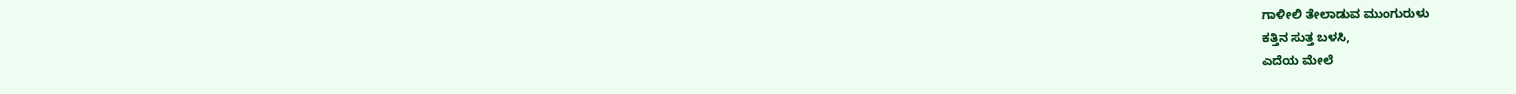ಗಾಳೀಲಿ ತೇಲಾಡುವ ಮುಂಗುರುಳು
ಕತ್ತಿನ ಸುತ್ತ ಬಳಸಿ,
ಎದೆಯ ಮೇಲೆ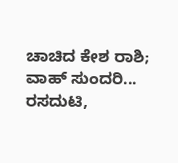ಚಾಚಿದ ಕೇಶ ರಾಶಿ;
ವಾಹ್ ಸುಂದರಿ...
ರಸದುಟಿ,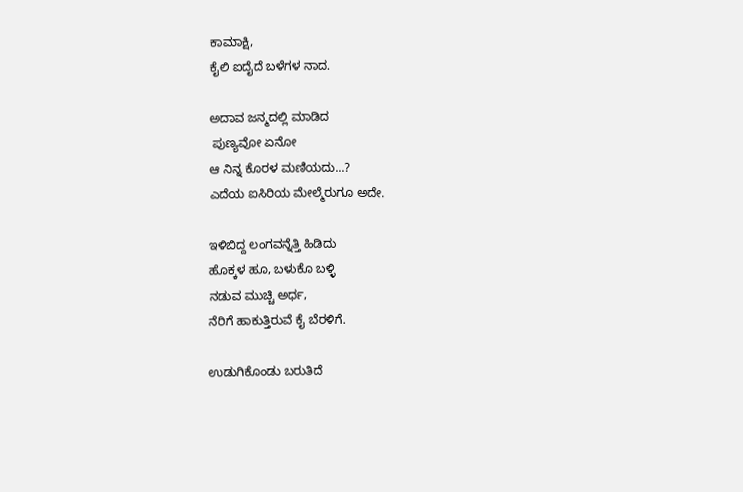ಕಾಮಾಕ್ಷಿ,
ಕೈಲಿ ಐದೈದೆ ಬಳೆಗಳ ನಾದ.

ಅದಾವ ಜನ್ಮದಲ್ಲಿ ಮಾಡಿದ
 ಪುಣ್ಯವೋ ಏನೋ
ಆ ನಿನ್ನ ಕೊರಳ ಮಣಿಯದು...?
ಎದೆಯ ಐಸಿರಿಯ ಮೇಲ್ಮೆರುಗೂ ಅದೇ.

ಇಳಿಬಿದ್ದ ಲಂಗವನ್ನೆತ್ತಿ ಹಿಡಿದು
ಹೊಕ್ಕಳ ಹೂ, ಬಳುಕೊ ಬಳ್ಳಿ
ನಡುವ ಮುಚ್ಚಿ ಅರ್ಧ,
ನೆರಿಗೆ ಹಾಕುತ್ತಿರುವೆ ಕೈ ಬೆರಳಿಗೆ.

ಉಡುಗಿಕೊಂಡು ಬರುತಿದೆ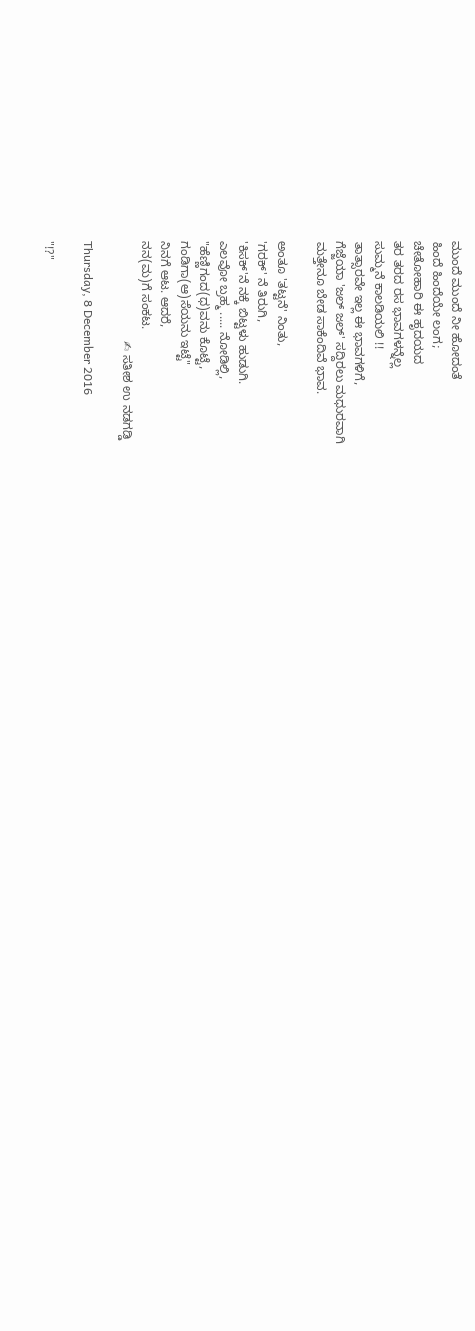ಮುಂದೆ ಮುಂದೆ ನೀ ಹೋದಂತೆ
ಹಿಂದೆ ಹಿಂದೆಯೇ ಲಂಗ;
ಚೇತೋಹಾರಿ ಈ ಹೃದಯದ
ತರ ತರದ ರಸ ಭಾವಗಳನ್ನೆಲ್ಲ
ಸುಮ್ಮನೆ ಕಾಲಡಿಯಲಿ !!
ತಾತ್ಸಾರವೇ ಇಲ್ಲ ಈ ಭಾವಗಳಿಗೆ,
ಗೆಜ್ಜೆಯಾ 'ಜಲ್ ಜಲ್' ಸದ್ದಿರಲು ಮಧುರವಾಗಿ
ಮತ್ತೇನೂ ಬೇಡ ಸಾಕೆಂದಿವೆ ಭಾವ.

ಅಂತೂ 'ತಟ್ಟನೆ' ನಿಂತು,
'ಗರಕ್' ನೆ ತಿರುಗಿ,
'ಕಿಸಕ್'ನೆ ನಕ್ಕೆ ಬಿಟ್ಟಳು ಹುಡುಗಿ.
ಎಲವೋ ಬ್ರಹ್ಮ ..... ನೋಡಿಲ್ಲಿ,
"ಹೆಣ್ಣಿಗಂದ(ಧ)ವನು ಕೊಟ್ಟೆ,
ಗಂಡಿಗಾ(ಆ)ಸೆಯನು ಇಟ್ಟೆ"
ನಿನಗೆ ಆಟ. ಆದರೆ,
ನನ(ಮ)ಗೆ ಸಂಕಟ.
                             ✍ ಸತೀಶ ಉ ನಡಗಡ್ಡಿ

Thursday, 8 December 2016

"!?"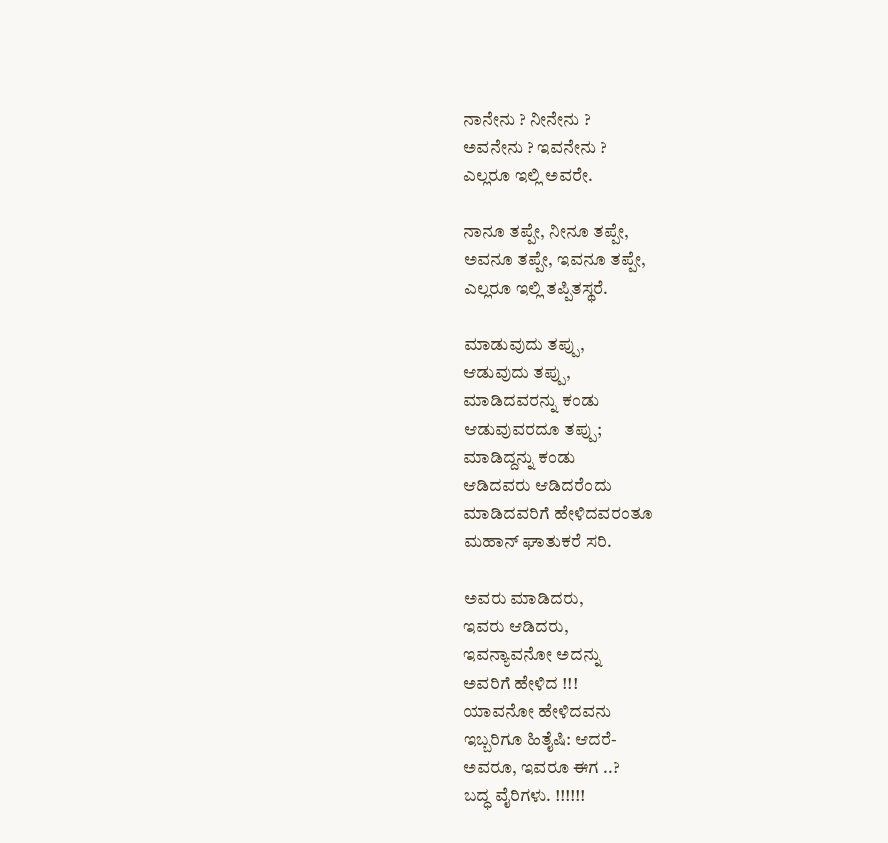ನಾನೇನು ? ನೀನೇನು ?
ಅವನೇನು ? ಇವನೇನು ?
ಎಲ್ಲರೂ ಇಲ್ಲಿ ಅವರೇ.

ನಾನೂ ತಪ್ಪೇ, ನೀನೂ ತಪ್ಪೇ,
ಅವನೂ ತಪ್ಪೇ, ಇವನೂ ತಪ್ಪೇ,
ಎಲ್ಲರೂ ಇಲ್ಲಿ ತಪ್ಪಿತಸ್ಥರೆ.

ಮಾಡುವುದು ತಪ್ಪು,
ಆಡುವುದು ತಪ್ಪು,
ಮಾಡಿದವರನ್ನು ಕಂಡು
ಆಡುವುವರದೂ ತಪ್ಪು;
ಮಾಡಿದ್ದನ್ನು ಕಂಡು
ಆಡಿದವರು ಆಡಿದರೆಂದು
ಮಾಡಿದವರಿಗೆ ಹೇಳಿದವರಂತೂ
ಮಹಾನ್ ಘಾತುಕರೆ ಸರಿ.

ಅವರು ಮಾಡಿದರು,
ಇವರು ಆಡಿದರು,
ಇವನ್ಯಾವನೋ ಅದನ್ನು
ಅವರಿಗೆ ಹೇಳಿದ !!!
ಯಾವನೋ ಹೇಳಿದವನು
ಇಬ್ಬರಿಗೂ ಹಿತೈಷಿ: ಆದರೆ-
ಅವರೂ, ಇವರೂ ಈಗ ..?
ಬದ್ಧ ವೈರಿಗಳು. !!!!!!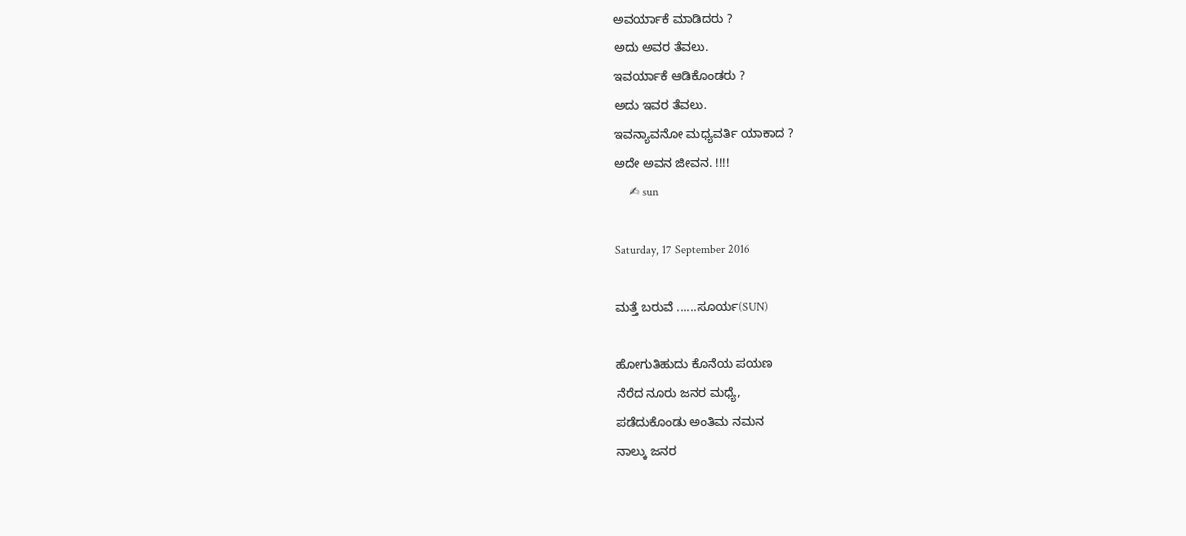ಅವರ್ಯಾಕೆ ಮಾಡಿದರು ?
ಅದು ಅವರ ತೆವಲು.
ಇವರ್ಯಾಕೆ ಆಡಿಕೊಂಡರು ?
ಅದು ಇವರ ತೆವಲು.
ಇವನ್ಯಾವನೋ ಮಧ್ಯವರ್ತಿ ಯಾಕಾದ ?
ಅದೇ ಅವನ ಜೀವನ. !!!!
     ✍ sun

Saturday, 17 September 2016

ಮತ್ತೆ ಬರುವೆ ......ಸೂರ್ಯ(SUN)

ಹೋಗುತಿಹುದು ಕೊನೆಯ ಪಯಣ
ನೆರೆದ ನೂರು ಜನರ ಮಧ್ಯೆ,
ಪಡೆದುಕೊಂಡು ಅಂತಿಮ ನಮನ
ನಾಲ್ಕು ಜನರ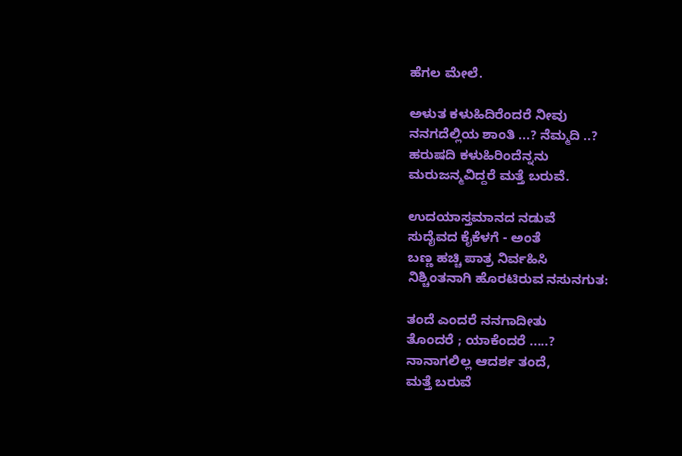ಹೆಗಲ ಮೇಲೆ.

ಅಳುತ ಕಳುಹಿದಿರೆಂದರೆ ನೀವು
ನನಗದೆಲ್ಲಿಯ ಶಾಂತಿ ...? ನೆಮ್ಮದಿ ..?
ಹರುಷದಿ ಕಳುಹಿರಿಂದೆನ್ನನು
ಮರುಜನ್ಮವಿದ್ದರೆ ಮತ್ತೆ ಬರುವೆ.

ಉದಯಾಸ್ತಮಾನದ ನಡುವೆ
ಸುದೈವದ ಕೈಕೆಳಗೆ - ಅಂತೆ
ಬಣ್ಣ ಹಚ್ಚಿ ಪಾತ್ರ ನಿರ್ವಹಿಸಿ
ನಿಶ್ಚಿಂತನಾಗಿ ಹೊರಟಿರುವ ನಸುನಗುತ:

ತಂದೆ ಎಂದರೆ ನನಗಾದೀತು
ತೊಂದರೆ ; ಯಾಕೆಂದರೆ .....?
ನಾನಾಗಲಿಲ್ಲ ಆದರ್ಶ ತಂದೆ,
ಮತ್ತೆ ಬರುವೆ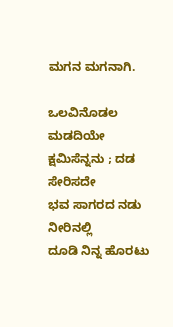ಮಗನ ಮಗನಾಗಿ.

ಒಲವಿನೊಡಲ ಮಡದಿಯೇ
ಕ್ಷಮಿಸೆನ್ನನು ; ದಡ ಸೇರಿಸದೇ
ಭವ ಸಾಗರದ ನಡು ನೀರಿನಲ್ಲಿ
ದೂಡಿ ನಿನ್ನ ಹೊರಟು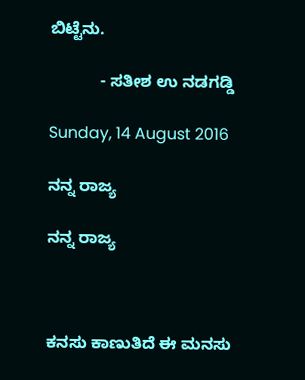ಬಿಟ್ಟೆನು.

           - ಸತೀಶ ಉ ನಡಗಡ್ಡಿ

Sunday, 14 August 2016

ನನ್ನ ರಾಜ್ಯ

ನನ್ನ ರಾಜ್ಯ



ಕನಸು ಕಾಣುತಿದೆ ಈ ಮನಸು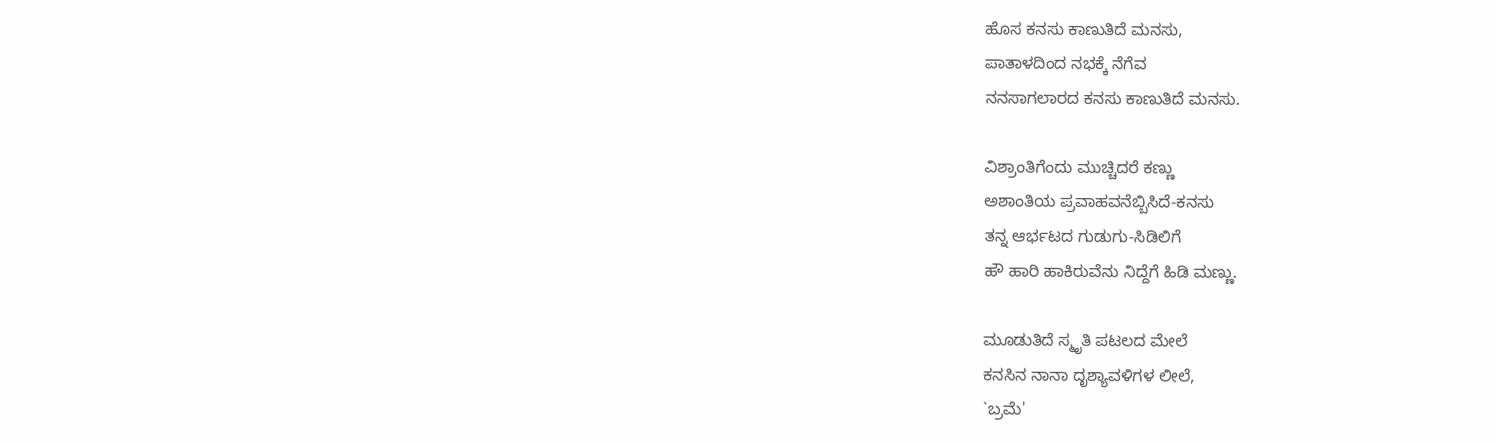ಹೊಸ ಕನಸು ಕಾಣುತಿದೆ ಮನಸು,
ಪಾತಾಳದಿಂದ ನಭಕ್ಕೆ ನೆಗೆವ
ನನಸಾಗಲಾರದ ಕನಸು ಕಾಣುತಿದೆ ಮನಸು.

ವಿಶ್ರಾಂತಿಗೆಂದು ಮುಚ್ಚಿದರೆ ಕಣ್ಣು
ಅಶಾಂತಿಯ ಪ್ರವಾಹವನೆಬ್ಬಿಸಿದೆ-ಕನಸು
ತನ್ನ ಆರ್ಭಟದ ಗುಡುಗು-ಸಿಡಿಲಿಗೆ
ಹೌ ಹಾರಿ ಹಾಕಿರುವೆನು ನಿದ್ದೆಗೆ ಹಿಡಿ ಮಣ್ಣು.

ಮೂಡುತಿದೆ ಸ್ಮೃತಿ ಪಟಲದ ಮೇಲೆ
ಕನಸಿನ ನಾನಾ ದೃಶ್ಯಾವಳಿಗಳ ಲೀಲೆ,
`ಬ್ರಮೆ'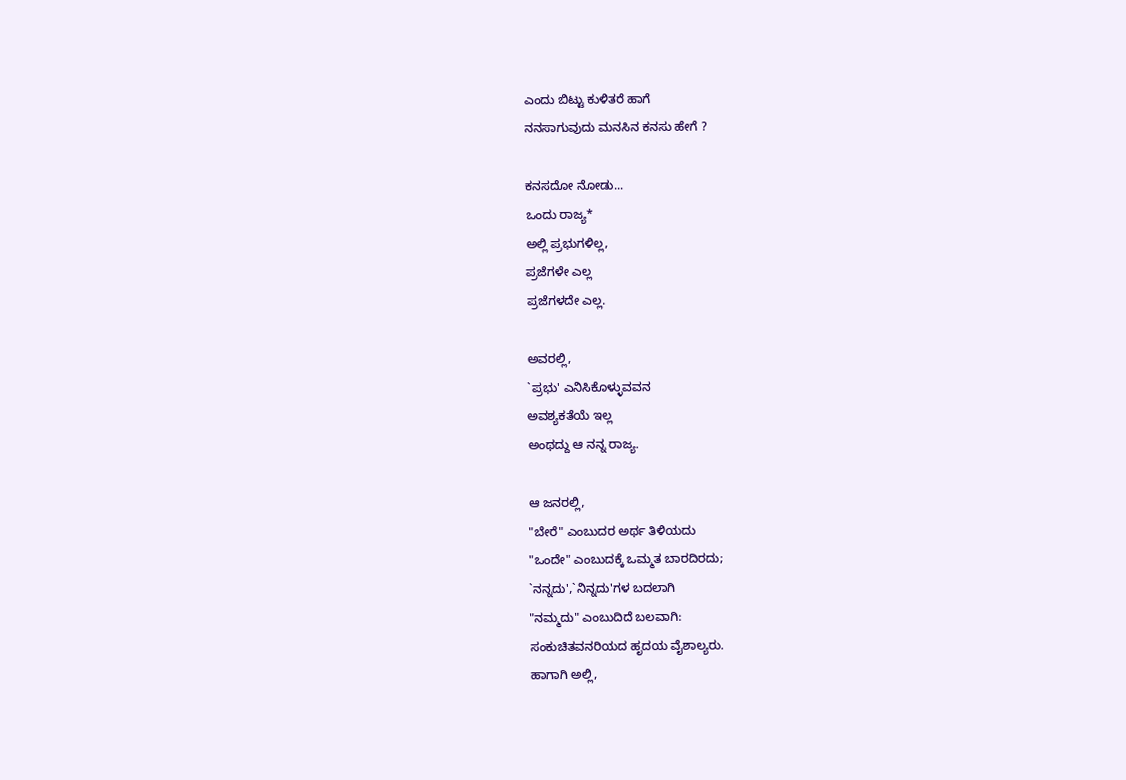ಎಂದು ಬಿಟ್ಟು ಕುಳಿತರೆ ಹಾಗೆ
ನನಸಾಗುವುದು ಮನಸಿನ ಕನಸು ಹೇಗೆ ?

ಕನಸದೋ ನೋಡು...
ಒಂದು ರಾಜ್ಯ*
ಅಲ್ಲಿ ಪ್ರಭುಗಳಿಲ್ಲ,
ಪ್ರಜೆಗಳೇ ಎಲ್ಲ
ಪ್ರಜೆಗಳದೇ ಎಲ್ಲ.

ಅವರಲ್ಲಿ,
`ಪ್ರಭು' ಎನಿಸಿಕೊಳ್ಳುವವನ
ಅವಶ್ಯಕತೆಯೆ ಇಲ್ಲ
ಅಂಥದ್ದು ಆ ನನ್ನ ರಾಜ್ಯ.

ಆ ಜನರಲ್ಲಿ,
"ಬೇರೆ" ಎಂಬುದರ ಅರ್ಥ ತಿಳಿಯದು
"ಒಂದೇ" ಎಂಬುದಕ್ಕೆ ಒಮ್ಮತ ಬಾರದಿರದು;
`ನನ್ನದು',`ನಿನ್ನದು'ಗಳ ಬದಲಾಗಿ
"ನಮ್ಮದು" ಎಂಬುದಿದೆ ಬಲವಾಗಿ:
ಸಂಕುಚಿತವನರಿಯದ ಹೃದಯ ವೈಶಾಲ್ಯರು.
ಹಾಗಾಗಿ ಅಲ್ಲಿ,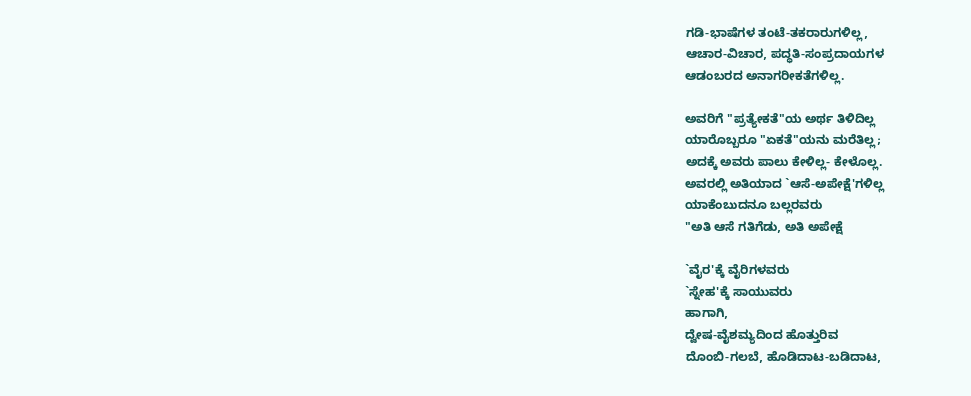ಗಡಿ-ಭಾಷೆಗಳ ತಂಟೆ-ತಕರಾರುಗಳಿಲ್ಲ,
ಆಚಾರ-ವಿಚಾರ, ಪದ್ಧತಿ-ಸಂಪ್ರದಾಯಗಳ
ಆಡಂಬರದ ಅನಾಗರೀಕತೆಗಳಿಲ್ಲ.

ಅವರಿಗೆ "ಪ್ರತ್ಯೇಕತೆ"ಯ ಅರ್ಥ ತಿಳಿದಿಲ್ಲ
ಯಾರೊಬ್ಬರೂ "ಏಕತೆ"ಯನು ಮರೆತಿಲ್ಲ;
ಅದಕ್ಕೆ ಅವರು ಪಾಲು ಕೇಳಿಲ್ಲ- ಕೇಳೊಲ್ಲ.
ಅವರಲ್ಲಿ ಅತಿಯಾದ `ಆಸೆ-ಅಪೇಕ್ಷೆ'ಗಳಿಲ್ಲ
ಯಾಕೆಂಬುದನೂ ಬಲ್ಲರವರು
"ಅತಿ ಆಸೆ ಗತಿಗೆಡು, ಅತಿ ಅಪೇಕ್ಷೆ

`ವೈರ'ಕ್ಕೆ ವೈರಿಗಳವರು
`ಸ್ನೇಹ'ಕ್ಕೆ ಸಾಯುವರು
ಹಾಗಾಗಿ,
ದ್ವೇಷ-ವೈಶಮ್ಯದಿಂದ ಹೊತ್ತುರಿವ
ದೊಂಬಿ-ಗಲಬೆ, ಹೊಡಿದಾಟ-ಬಡಿದಾಟ,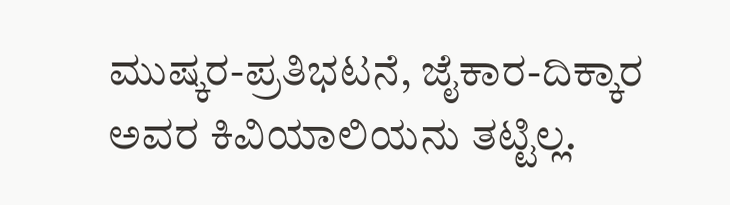ಮುಷ್ಕರ-ಪ್ರತಿಭಟನೆ, ಜೈಕಾರ-ದಿಕ್ಕಾರ
ಅವರ ಕಿವಿಯಾಲಿಯನು ತಟ್ಟಿಲ್ಲ.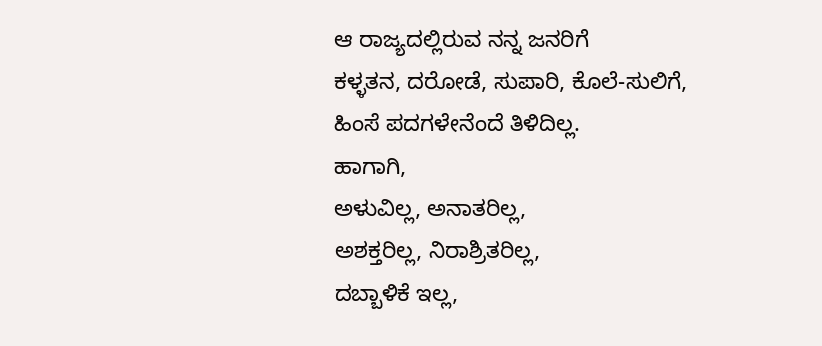ಆ ರಾಜ್ಯದಲ್ಲಿರುವ ನನ್ನ ಜನರಿಗೆ
ಕಳ್ಳತನ, ದರೋಡೆ, ಸುಪಾರಿ, ಕೊಲೆ-ಸುಲಿಗೆ,
ಹಿಂಸೆ ಪದಗಳೇನೆಂದೆ ತಿಳಿದಿಲ್ಲ.
ಹಾಗಾಗಿ,
ಅಳುವಿಲ್ಲ, ಅನಾತರಿಲ್ಲ,
ಅಶಕ್ತರಿಲ್ಲ, ನಿರಾಶ್ರಿತರಿಲ್ಲ,
ದಬ್ಬಾಳಿಕೆ ಇಲ್ಲ,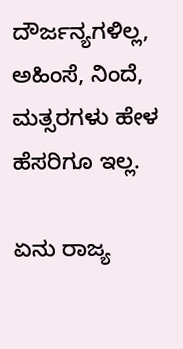ದೌರ್ಜನ್ಯಗಳಿಲ್ಲ,
ಅಹಿಂಸೆ, ನಿಂದೆ, ಮತ್ಸರಗಳು ಹೇಳ ಹೆಸರಿಗೂ ಇಲ್ಲ.

ಏನು ರಾಜ್ಯ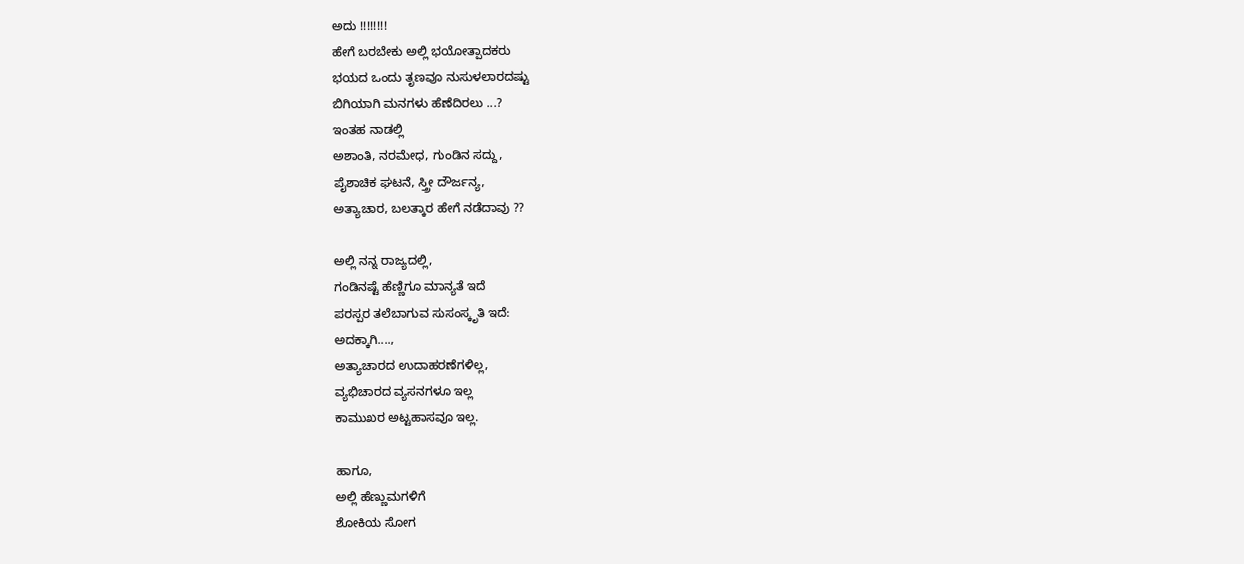ಅದು !!!!!!!!
ಹೇಗೆ ಬರಬೇಕು ಅಲ್ಲಿ ಭಯೋತ್ಪಾದಕರು
ಭಯದ ಒಂದು ತೃಣವೂ ನುಸುಳಲಾರದಷ್ಟು
ಬಿಗಿಯಾಗಿ ಮನಗಳು ಹೆಣೆದಿರಲು ...?
ಇಂತಹ ನಾಡಲ್ಲಿ
ಅಶಾಂತಿ, ನರಮೇಧ, ಗುಂಡಿನ ಸದ್ದು,
ಪೈಶಾಚಿಕ ಘಟನೆ, ಸ್ತ್ರೀ ದೌರ್ಜನ್ಯ,
ಅತ್ಯಾಚಾರ, ಬಲತ್ಕಾರ ಹೇಗೆ ನಡೆದಾವು ??

ಅಲ್ಲಿ ನನ್ನ ರಾಜ್ಯದಲ್ಲಿ,
ಗಂಡಿನಷ್ಟೆ ಹೆಣ್ಣಿಗೂ ಮಾನ್ಯತೆ ಇದೆ
ಪರಸ್ಪರ ತಲೆಬಾಗುವ ಸುಸಂಸ್ಕೃತಿ ಇದೆ:
ಅದಕ್ಕಾಗಿ....,
ಅತ್ಯಾಚಾರದ ಉದಾಹರಣೆಗಳಿಲ್ಲ,
ವ್ಯಭಿಚಾರದ ವ್ಯಸನಗಳೂ ಇಲ್ಲ
ಕಾಮುಖರ ಅಟ್ಟಹಾಸವೂ ಇಲ್ಲ.

ಹಾಗೂ,
ಅಲ್ಲಿ ಹೆಣ್ಣುಮಗಳಿಗೆ
ಶೋಕಿಯ ಸೋಗ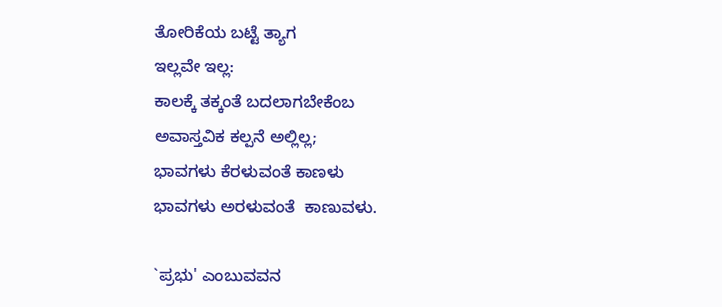ತೋರಿಕೆಯ ಬಟ್ಟೆ ತ್ಯಾಗ
ಇಲ್ಲವೇ ಇಲ್ಲ:
ಕಾಲಕ್ಕೆ ತಕ್ಕಂತೆ ಬದಲಾಗಬೇಕೆಂಬ
ಅವಾಸ್ತವಿಕ ಕಲ್ಪನೆ ಅಲ್ಲಿಲ್ಲ;
ಭಾವಗಳು ಕೆರಳುವಂತೆ ಕಾಣಳು
ಭಾವಗಳು ಅರಳುವಂತೆ  ಕಾಣುವಳು.

`ಪ್ರಭು' ಎಂಬುವವನ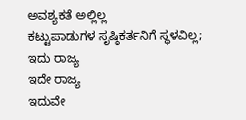ಅವಶ್ಯಕತೆ ಅಲ್ಲಿಲ್ಲ
ಕಟ್ಟುಪಾಡುಗಳ ಸೃಷ್ಠಿಕರ್ತನಿಗೆ ಸ್ಥಳವಿಲ್ಲ;
ಇದು ರಾಜ್ಯ
ಇದೇ ರಾಜ್ಯ
ಇದುವೇ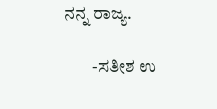ನನ್ನ ರಾಜ್ಯ.

        -ಸತೀಶ ಉ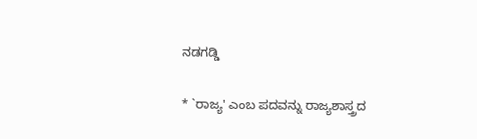ನಡಗಡ್ಡಿ

* `ರಾಜ್ಯ' ಎಂಬ ಪದವನ್ನು ರಾಜ್ಯಶಾಸ್ತ್ರದ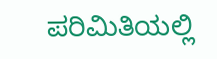ಪರಿಮಿತಿಯಲ್ಲಿ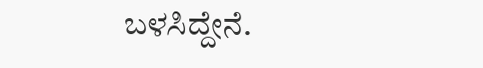ಬಳಸಿದ್ದೇನೆ.